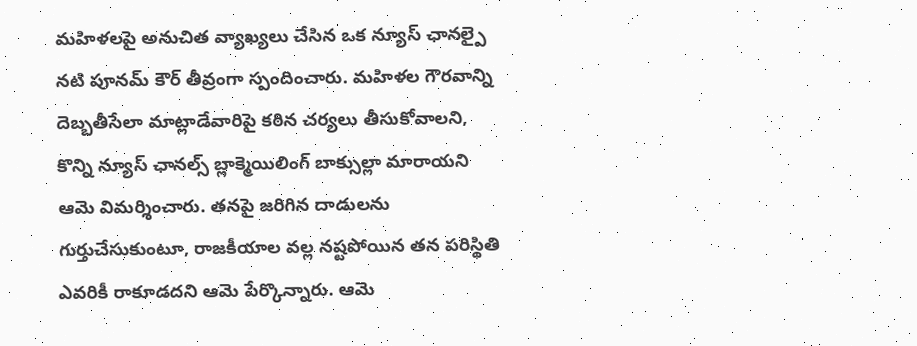మహిళలపై అనుచిత వ్యాఖ్యలు చేసిన ఒక న్యూస్ ఛానల్పై నటి పూనమ్ కౌర్ తీవ్రంగా స్పందించారు. మహిళల గౌరవాన్ని దెబ్బతీసేలా మాట్లాడేవారిపై కఠిన చర్యలు తీసుకోవాలని, కొన్ని న్యూస్ ఛానల్స్ బ్లాక్మెయిలింగ్ బాక్సుల్లా మారాయని ఆమె విమర్శించారు. తనపై జరిగిన దాడులను గుర్తుచేసుకుంటూ, రాజకీయాల వల్ల నష్టపోయిన తన పరిస్థితి ఎవరికీ రాకూడదని ఆమె పేర్కొన్నారు. ఆమె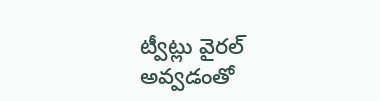ట్వీట్లు వైరల్ అవ్వడంతో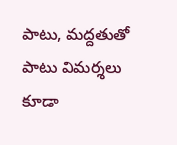పాటు, మద్దతుతో పాటు విమర్శలు కూడా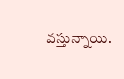వస్తున్నాయి.